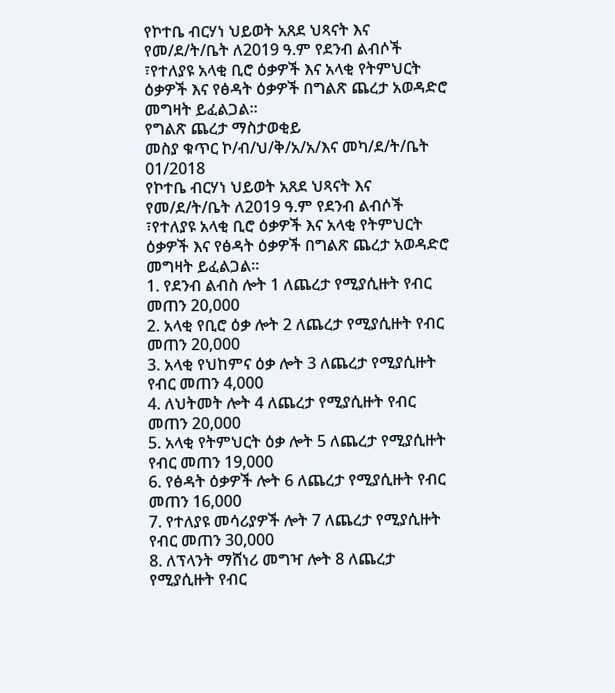የኮተቤ ብርሃነ ህይወት አጸደ ህጻናት እና የመ/ደ/ት/ቤት ለ2019 ዓ.ም የደንብ ልብሶች ፣የተለያዩ አላቂ ቢሮ ዕቃዎች እና አላቂ የትምህርት ዕቃዎች እና የፅዳት ዕቃዎች በግልጽ ጨረታ አወዳድሮ መግዛት ይፈልጋል፡፡
የግልጽ ጨረታ ማስታወቂይ
መስያ ቁጥር ኮ/ብ/ህ/ቅ/አ/አ/እና መካ/ደ/ት/ቤት 01/2018
የኮተቤ ብርሃነ ህይወት አጸደ ህጻናት እና የመ/ደ/ት/ቤት ለ2019 ዓ.ም የደንብ ልብሶች ፣የተለያዩ አላቂ ቢሮ ዕቃዎች እና አላቂ የትምህርት ዕቃዎች እና የፅዳት ዕቃዎች በግልጽ ጨረታ አወዳድሮ መግዛት ይፈልጋል፡፡
1. የደንብ ልብስ ሎት 1 ለጨረታ የሚያሲዙት የብር መጠን 20,000
2. አላቂ የቢሮ ዕቃ ሎት 2 ለጨረታ የሚያሲዙት የብር መጠን 20,000
3. አላቂ የህከምና ዕቃ ሎት 3 ለጨረታ የሚያሲዙት የብር መጠን 4,000
4. ለህትመት ሎት 4 ለጨረታ የሚያሲዙት የብር መጠን 20,000
5. አላቂ የትምህርት ዕቃ ሎት 5 ለጨረታ የሚያሲዙት የብር መጠን 19,000
6. የፅዳት ዕቃዎች ሎት 6 ለጨረታ የሚያሲዙት የብር መጠን 16,000
7. የተለያዩ መሳሪያዎች ሎት 7 ለጨረታ የሚያሲዙት የብር መጠን 30,000
8. ለፕላንት ማሸነሪ መግዣ ሎት 8 ለጨረታ የሚያሲዙት የብር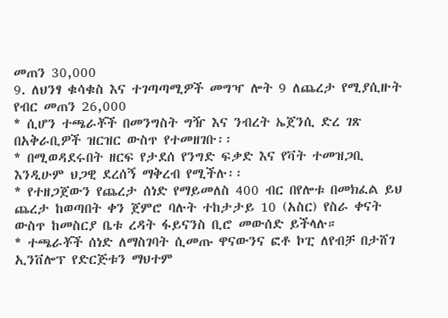መጠን 30,000
9. ለህንፃ ቁሳቁስ እና ተገጣጣሚዎች መግዣ ሎት 9 ለጨረታ የሚያሲዙት የብር መጠን 26,000
* ሲሆን ተጫራቾች በመንግስት ግዥ እና ንብረት ኤጀንሲ ድረ ገጽ በአቅራቢዎች ዝርዝር ውስጥ የተመዘገቡ፡፡
* በሚወዳደሩበት ዘርፍ የታደሰ የንግድ ፍቃድ እና የቫት ተመዝጋቢ እንዲሁም ህጋዊ ደረሰኝ ማቅረብ የሚችሉ፡፡
* የተዘጋጀውን የጨረታ ሰነድ የማይመለስ 400 ብር በየሎቱ በመክፈል ይህ ጨረታ ከወጣበት ቀን ጀምሮ ባሉት ተከታታይ 10 (አስር) የስራ ቀናት ውስጥ ከመስርያ ቤቱ ረዳት ፋይናንስ ቢሮ መውሰድ ይችላሉ።
* ተጫራቾች ሰነድ ለማስገባት ሲመጡ ዋናውንና ፎቶ ኮፒ ለየብቻ በታሸገ ኢንቨሎፕ የድርጅቱን ማህተም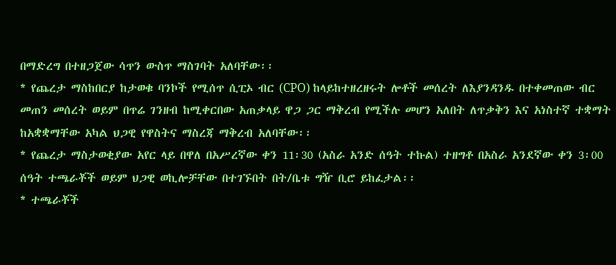በማድረግ በተዘጋጀው ሳጥን ውስጥ ማስገባት አለባቸው፡፡
* የጨረታ ማስከበርያ ከታወቁ ባንኮች የሚሰጥ ሲፒኦ ብር (CPO) ከላይከተዘረዘሩት ሎቶች መሰረት ለእያንዳንዱ በተቀመጠው ብር መጠን መሰረት ወይም በጥሬ ገንዘብ ከሚቀርበው አጠቃላይ ዋጋ ጋር ማቅረብ የሚችሉ መሆን አለበት ለጥቃቅን እና አነስተኛ ተቋማት ከአቋቋማቸው አካል ህጋዊ የዋስትና ማስረጃ ማቅረብ አለባቸው፡፡
* የጨረታ ማስታወቂያው አየር ላይ በዋለ በአሥረኛው ቀን 11፡30 (አስራ አንድ ሰዓት ተኩል) ተዘግቶ በአስራ አንደኛው ቀን 3፡00 ሰዓት ተጫራቾች ወይም ህጋዊ ወኪሎቻቸው በተገኙበት በት/ቤቱ ግዥ ቢሮ ይከፈታል፡፡
* ተጫራቾች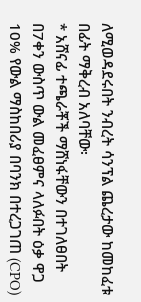ለሚወዳደሩበት ንብረት ሳንፕል ጨረታው ከመከፈቱ በፊት ማቅረብ አለባቸው፡
* አሸናፊ ተጫራቾች ማሸነፋቸውን በተገለፀበት በ7ቀን ውስጥ ውል መፈፀምና ላለፉበት ዕቃ ዋጋ 10% የውል ማስከበሪያ በባንክ በተረጋገጠ (CPO)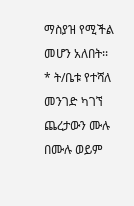ማስያዝ የሚችል መሆን አለበት፡፡
* ት/ቤቱ የተሻለ መንገድ ካገኘ ጨረታውን ሙሉ በሙሉ ወይም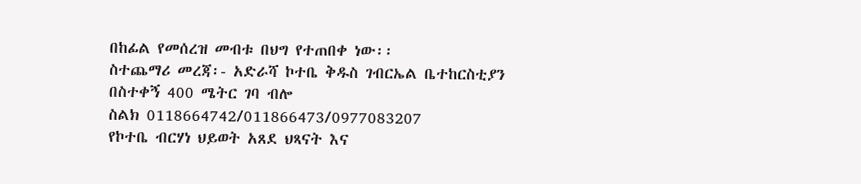በከፊል የመሰረዝ መብቱ በህግ የተጠበቀ ነው፡፡
ስተጨማሪ መረጃ፡- አድራሻ ኮተቤ ቅዱስ ገብርኤል ቤተከርስቲያን
በስተቀኝ 400 ሜትር ገባ ብሎ
ስልክ 0118664742/011866473/0977083207
የኮተቤ ብርሃነ ህይወት አጸደ ህጻናት እና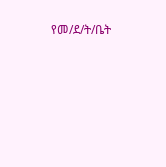የመ/ደ/ት/ቤት